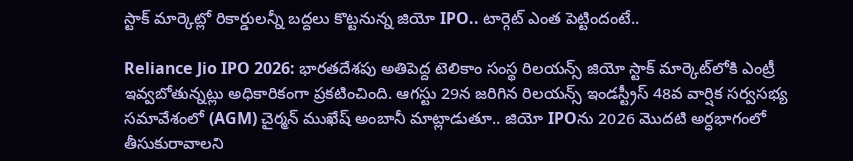స్టాక్ మార్కెట్లో రికార్డులన్నీ బద్దలు కొట్టనున్న జియో IPO.. టార్గెట్ ఎంత పెట్టిందంటే..

Reliance Jio IPO 2026: భారతదేశపు అతిపెద్ద టెలికాం సంస్థ రిలయన్స్ జియో స్టాక్ మార్కెట్‌లోకి ఎంట్రీ ఇవ్వబోతున్నట్లు అధికారికంగా ప్రకటించింది. ఆగస్టు 29న జరిగిన రిలయన్స్ ఇండస్ట్రీస్ 48వ వార్షిక సర్వసభ్య సమావేశంలో (AGM) చైర్మన్ ముఖేష్ అంబానీ మాట్లాడుతూ.. జియో IPOను 2026 మొదటి అర్ధభాగంలో తీసుకురావాలని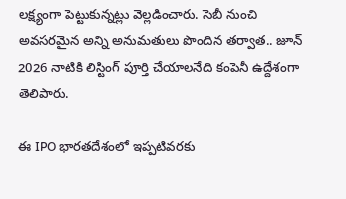లక్ష్యంగా పెట్టుకున్నట్లు వెల్లడించారు. సెబీ నుంచి అవసరమైన అన్ని అనుమతులు పొందిన తర్వాత.. జూన్ 2026 నాటికి లిస్టింగ్ పూర్తి చేయాలనేది కంపెనీ ఉద్దేశంగా తెలిపారు.

ఈ IPO భారతదేశంలో ఇప్పటివరకు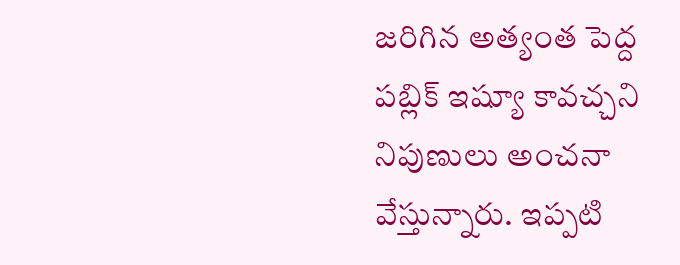జరిగిన అత్యంత పెద్ద పబ్లిక్ ఇష్యూ కావచ్చని నిపుణులు అంచనా వేస్తున్నారు. ఇప్పటి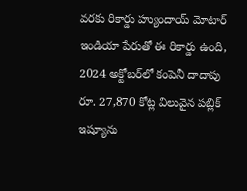వరకు రికార్డు హ్యుందాయ్ మోటార్ ఇండియా పేరుతో ఈ రికార్డు ఉంది, 2024 అక్టోబర్‌లో కంపెనీ దాదాపు రూ. 27,870 కోట్ల విలువైన పబ్లిక్ ఇష్యూను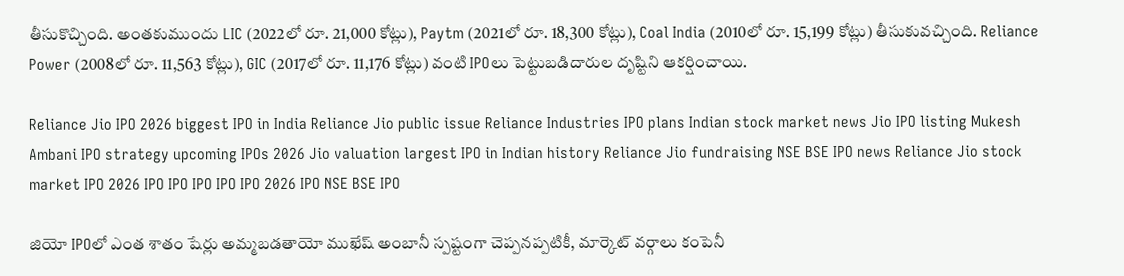తీసుకొచ్చింది. అంతకుముందు LIC (2022లో రూ. 21,000 కోట్లు), Paytm (2021లో రూ. 18,300 కోట్లు), Coal India (2010లో రూ. 15,199 కోట్లు) తీసుకువచ్చింది. Reliance Power (2008లో రూ. 11,563 కోట్లు), GIC (2017లో రూ. 11,176 కోట్లు) వంటి IPOలు పెట్టుబడిదారుల దృష్టిని ఆకర్షించాయి.

Reliance Jio IPO 2026 biggest IPO in India Reliance Jio public issue Reliance Industries IPO plans Indian stock market news Jio IPO listing Mukesh Ambani IPO strategy upcoming IPOs 2026 Jio valuation largest IPO in Indian history Reliance Jio fundraising NSE BSE IPO news Reliance Jio stock market IPO 2026 IPO IPO IPO IPO IPO 2026 IPO NSE BSE IPO

జియో IPOలో ఎంత శాతం షేర్లు అమ్మబడతాయో ముఖేష్ అంబానీ స్పష్టంగా చెప్పనప్పటికీ, మార్కెట్ వర్గాలు కంపెనీ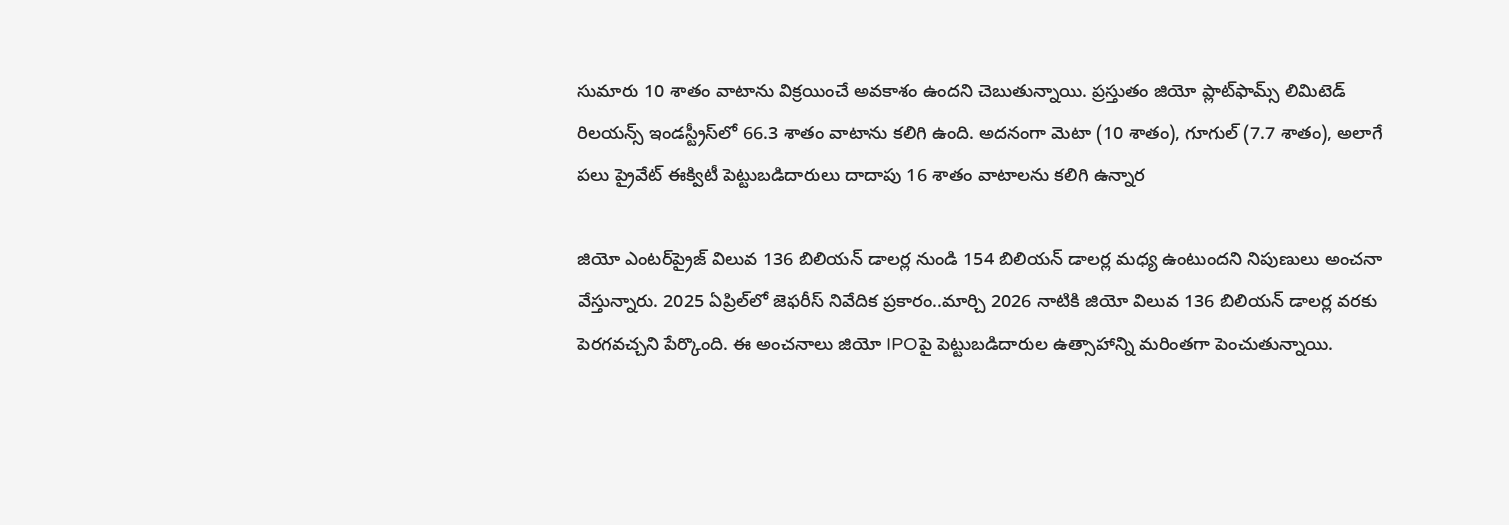సుమారు 10 శాతం వాటాను విక్రయించే అవకాశం ఉందని చెబుతున్నాయి. ప్రస్తుతం జియో ప్లాట్‌ఫామ్స్ లిమిటెడ్ రిలయన్స్ ఇండస్ట్రీస్‌లో 66.3 శాతం వాటాను కలిగి ఉంది. అదనంగా మెటా (10 శాతం), గూగుల్ (7.7 శాతం), అలాగే పలు ప్రైవేట్ ఈక్విటీ పెట్టుబడిదారులు దాదాపు 16 శాతం వాటాలను కలిగి ఉన్నార

జియో ఎంటర్‌ప్రైజ్ విలువ 136 బిలియన్ డాలర్ల నుండి 154 బిలియన్ డాలర్ల మధ్య ఉంటుందని నిపుణులు అంచనా వేస్తున్నారు. 2025 ఏప్రిల్‌లో జెఫరీస్ నివేదిక ప్రకారం..మార్చి 2026 నాటికి జియో విలువ 136 బిలియన్ డాలర్ల వరకు పెరగవచ్చని పేర్కొంది. ఈ అంచనాలు జియో IPOపై పెట్టుబడిదారుల ఉత్సాహాన్ని మరింతగా పెంచుతున్నాయి.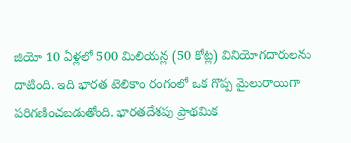జియో 10 ఏళ్లలో 500 మిలియన్ల (50 కోట్ల) వినియోగదారులను దాటింది. ఇది భారత టెలికాం రంగంలో ఒక గొప్ప మైలురాయిగా పరిగణించబడుతోంది. భారతదేశపు ప్రాథమిక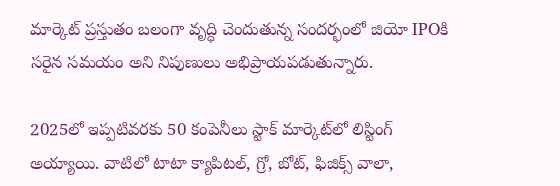మార్కెట్ ప్రస్తుతం బలంగా వృద్ధి చెందుతున్న సందర్భంలో జియో IPOకి సరైన సమయం అని నిపుణులు అభిప్రాయపడుతున్నారు.

2025లో ఇప్పటివరకు 50 కంపెనీలు స్టాక్ మార్కెట్‌లో లిస్టింగ్ అయ్యాయి. వాటిలో టాటా క్యాపిటల్, గ్రో, బోట్, ఫిజిక్స్ వాలా,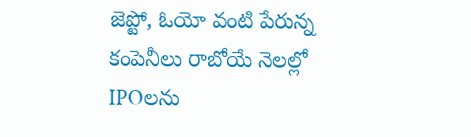జెప్టో, ఓయో వంటి పేరున్న కంపెనీలు రాబోయే నెలల్లో IPOలను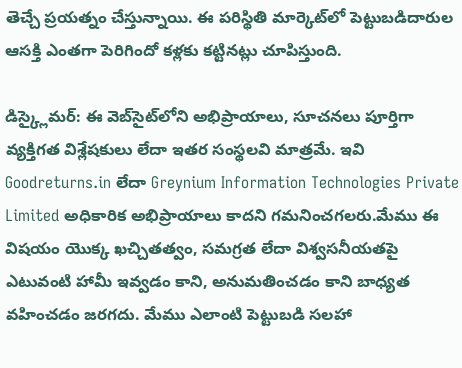తెచ్చే ప్రయత్నం చేస్తున్నాయి. ఈ పరిస్థితి మార్కెట్‌లో పెట్టుబడిదారుల ఆసక్తి ఎంతగా పెరిగిందో కళ్లకు కట్టినట్లు చూపిస్తుంది.

డిస్క్లైమర్: ఈ వెబ్‌సైట్‌లోని అభిప్రాయాలు, సూచనలు పూర్తిగా వ్యక్తిగత విశ్లేషకులు లేదా ఇతర సంస్థలవి మాత్రమే. ఇవి Goodreturns.in లేదా Greynium Information Technologies Private Limited అధికారిక అభిప్రాయాలు కాదని గమనించగలరు.మేము ఈ విషయం యొక్క ఖచ్చితత్వం, సమగ్రత లేదా విశ్వసనీయతపై ఎటువంటి హామీ ఇవ్వడం కాని, అనుమతించడం కాని బాధ్యత వహించడం జరగదు. మేము ఎలాంటి పెట్టుబడి సలహా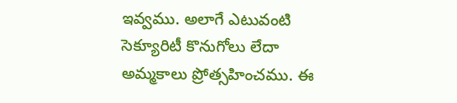ఇవ్వము. అలాగే ఎటువంటి సెక్యూరిటీ కొనుగోలు లేదా అమ్మకాలు ప్రోత్సహించము. ఈ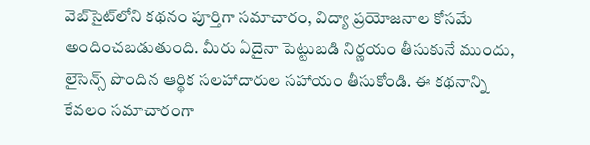వెబ్‌సైట్‌లోని కథనం పూర్తిగా సమాచారం, విద్యా ప్రయోజనాల కోసమే అందించబడుతుంది. మీరు ఏదైనా పెట్టుబడి నిర్ణయం తీసుకునే ముందు, లైసెన్స్ పొందిన ఆర్థిక సలహాదారుల సహాయం తీసుకోండి. ఈ కథనాన్ని కేవలం సమాచారంగా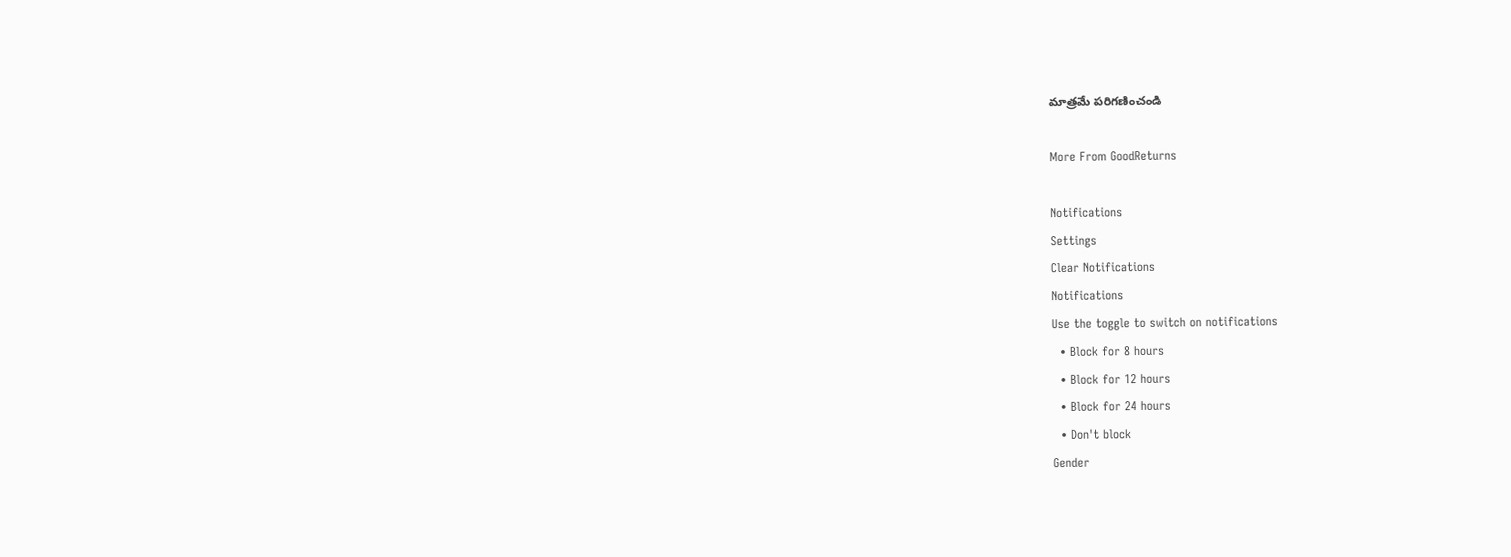మాత్రమే పరిగణించండి

More From GoodReturns

Notifications
Settings
Clear Notifications
Notifications
Use the toggle to switch on notifications
  • Block for 8 hours
  • Block for 12 hours
  • Block for 24 hours
  • Don't block
Gender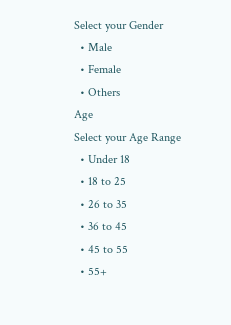Select your Gender
  • Male
  • Female
  • Others
Age
Select your Age Range
  • Under 18
  • 18 to 25
  • 26 to 35
  • 36 to 45
  • 45 to 55
  • 55+